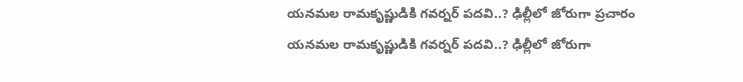యనమల రామకృష్ణుడికి గవర్నర్ పదవి..? ఢిల్లీలో జోరుగా ప్రచారం
యనమల రామకృష్ణుడికి గవర్నర్ పదవి..? ఢిల్లీలో జోరుగా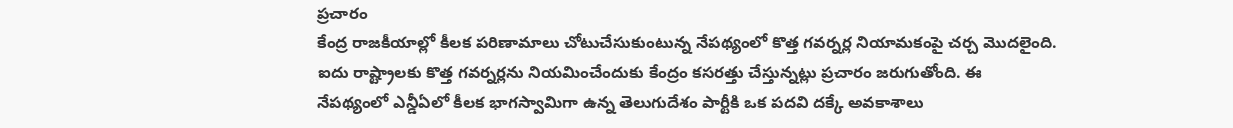ప్రచారం
కేంద్ర రాజకీయాల్లో కీలక పరిణామాలు చోటుచేసుకుంటున్న నేపథ్యంలో కొత్త గవర్నర్ల నియామకంపై చర్చ మొదలైంది. ఐదు రాష్ట్రాలకు కొత్త గవర్నర్లను నియమించేందుకు కేంద్రం కసరత్తు చేస్తున్నట్లు ప్రచారం జరుగుతోంది. ఈ నేపథ్యంలో ఎన్డీఏలో కీలక భాగస్వామిగా ఉన్న తెలుగుదేశం పార్టీకి ఒక పదవి దక్కే అవకాశాలు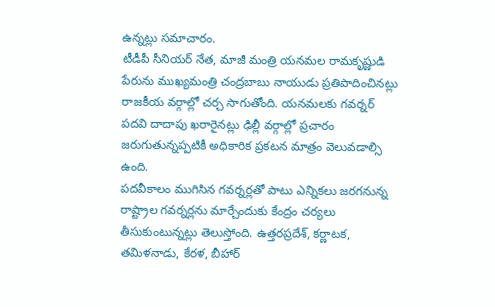ఉన్నట్లు సమాచారం.
టీడీపీ సీనియర్ నేత, మాజీ మంత్రి యనమల రామకృష్ణుడి పేరును ముఖ్యమంత్రి చంద్రబాబు నాయుడు ప్రతిపాదించినట్లు రాజకీయ వర్గాల్లో చర్చ సాగుతోంది. యనమలకు గవర్నర్ పదవి దాదాపు ఖరారైనట్లు ఢిల్లీ వర్గాల్లో ప్రచారం జరుగుతున్నప్పటికీ అధికారిక ప్రకటన మాత్రం వెలువడాల్సి ఉంది.
పదవీకాలం ముగిసిన గవర్నర్లతో పాటు ఎన్నికలు జరగనున్న రాష్ట్రాల గవర్నర్లను మార్చేందుకు కేంద్రం చర్యలు తీసుకుంటున్నట్లు తెలుస్తోంది. ఉత్తరప్రదేశ్, కర్ణాటక, తమిళనాడు, కేరళ, బీహార్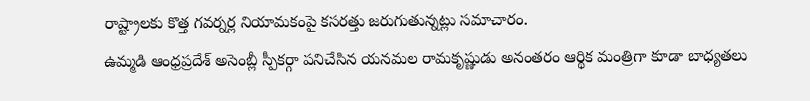రాష్ట్రాలకు కొత్త గవర్నర్ల నియామకంపై కసరత్తు జరుగుతున్నట్లు సమాచారం.
ఉమ్మడి ఆంధ్రప్రదేశ్ అసెంబ్లీ స్పీకర్గా పనిచేసిన యనమల రామకృష్ణుడు అనంతరం ఆర్థిక మంత్రిగా కూడా బాధ్యతలు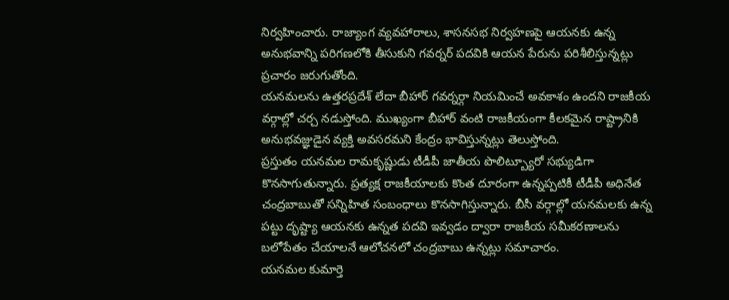నిర్వహించారు. రాజ్యాంగ వ్యవహారాలు, శాసనసభ నిర్వహణపై ఆయనకు ఉన్న అనుభవాన్ని పరిగణలోకి తీసుకుని గవర్నర్ పదవికి ఆయన పేరును పరిశీలిస్తున్నట్లు ప్రచారం జరుగుతోంది.
యనమలను ఉత్తరప్రదేశ్ లేదా బీహార్ గవర్నర్గా నియమించే అవకాశం ఉందని రాజకీయ వర్గాల్లో చర్చ నడుస్తోంది. ముఖ్యంగా బీహార్ వంటి రాజకీయంగా కీలకమైన రాష్ట్రానికి అనుభవజ్ఞుడైన వ్యక్తి అవసరమని కేంద్రం భావిస్తున్నట్లు తెలుస్తోంది.
ప్రస్తుతం యనమల రామకృష్ణుడు టీడీపీ జాతీయ పొలిట్బ్యూరో సభ్యుడిగా కొనసాగుతున్నారు. ప్రత్యక్ష రాజకీయాలకు కొంత దూరంగా ఉన్నప్పటికీ టీడీపీ అధినేత చంద్రబాబుతో సన్నిహిత సంబంధాలు కొనసాగిస్తున్నారు. బీసీ వర్గాల్లో యనమలకు ఉన్న పట్టు దృష్ట్యా ఆయనకు ఉన్నత పదవి ఇవ్వడం ద్వారా రాజకీయ సమీకరణాలను బలోపేతం చేయాలనే ఆలోచనలో చంద్రబాబు ఉన్నట్లు సమాచారం.
యనమల కుమార్తె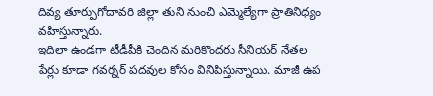దివ్య తూర్పుగోదావరి జిల్లా తుని నుంచి ఎమ్మెల్యేగా ప్రాతినిధ్యం వహిస్తున్నారు.
ఇదిలా ఉండగా టీడీపీకి చెందిన మరికొందరు సీనియర్ నేతల పేర్లు కూడా గవర్నర్ పదవుల కోసం వినిపిస్తున్నాయి. మాజీ ఉప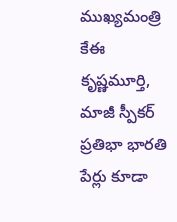ముఖ్యమంత్రి కేఈ కృష్ణమూర్తి, మాజీ స్పీకర్ ప్రతిభా భారతి పేర్లు కూడా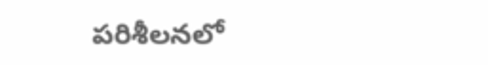పరిశీలనలో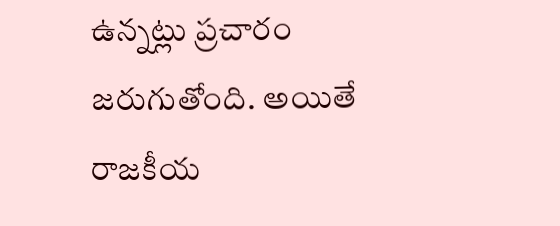ఉన్నట్లు ప్రచారం జరుగుతోంది. అయితే రాజకీయ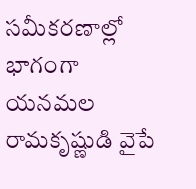సమీకరణాల్లో భాగంగా యనమల రామకృష్ణుడి వైపే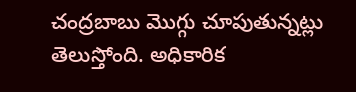చంద్రబాబు మొగ్గు చూపుతున్నట్లు తెలుస్తోంది. అధికారిక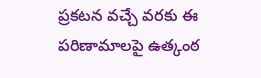ప్రకటన వచ్చే వరకు ఈ పరిణామాలపై ఉత్కంఠ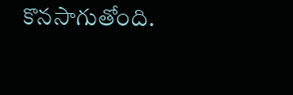కొనసాగుతోంది.